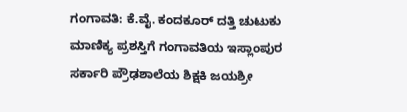ಗಂಗಾವತಿ: ಕೆ.ವೈ. ಕಂದಕೂರ್ ದತ್ತಿ ಚುಟುಕು ಮಾಣಿಕ್ಯ ಪ್ರಶಸ್ತಿಗೆ ಗಂಗಾವತಿಯ ಇಸ್ಲಾಂಪುರ ಸರ್ಕಾರಿ ಪ್ರೌಢಶಾಲೆಯ ಶಿಕ್ಷಕಿ ಜಯಶ್ರೀ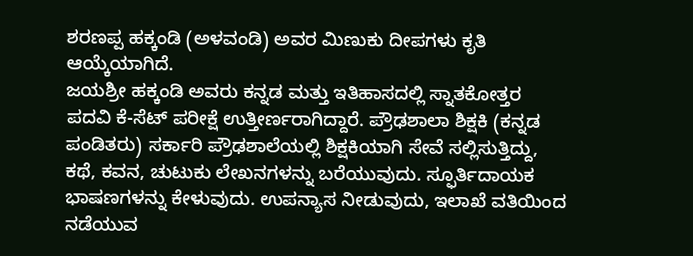ಶರಣಪ್ಪ ಹಕ್ಕಂಡಿ (ಅಳವಂಡಿ) ಅವರ ಮಿಣುಕು ದೀಪಗಳು ಕೃತಿ ಆಯ್ಕೆಯಾಗಿದೆ.
ಜಯಶ್ರೀ ಹಕ್ಕಂಡಿ ಅವರು ಕನ್ನಡ ಮತ್ತು ಇತಿಹಾಸದಲ್ಲಿ ಸ್ನಾತಕೋತ್ತರ ಪದವಿ ಕೆ-ಸೆಟ್ ಪರೀಕ್ಷೆ ಉತ್ತೀರ್ಣರಾಗಿದ್ದಾರೆ. ಪ್ರೌಢಶಾಲಾ ಶಿಕ್ಷಕಿ (ಕನ್ನಡ ಪಂಡಿತರು) ಸರ್ಕಾರಿ ಪ್ರೌಢಶಾಲೆಯಲ್ಲಿ ಶಿಕ್ಷಕಿಯಾಗಿ ಸೇವೆ ಸಲ್ಲಿಸುತ್ತಿದ್ದು, ಕಥೆ, ಕವನ, ಚುಟುಕು ಲೇಖನಗಳನ್ನು ಬರೆಯುವುದು. ಸ್ಫೂರ್ತಿದಾಯಕ ಭಾಷಣಗಳನ್ನು ಕೇಳುವುದು. ಉಪನ್ಯಾಸ ನೀಡುವುದು, ಇಲಾಖೆ ವತಿಯಿಂದ ನಡೆಯುವ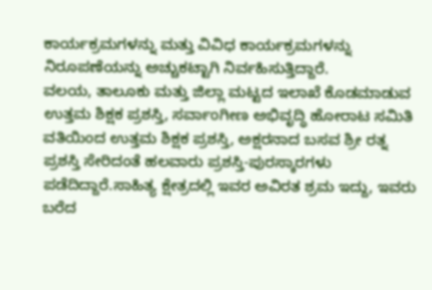ಕಾರ್ಯಕ್ರಮಗಳನ್ನು ಮತ್ತು ವಿವಿಧ ಕಾರ್ಯಕ್ರಮಗಳನ್ನು ನಿರೂಪಣೆಯನ್ನು ಅಚ್ಚುಕಟ್ಟಾಗಿ ನಿರ್ವಹಿಸುತ್ತಿದ್ದಾರೆ.
ವಲಯ, ತಾಲೂಕು ಮತ್ತು ಜಿಲ್ಲಾ ಮಟ್ಟದ ಇಲಾಖೆ ಕೊಡಮಾಡುವ ಉತ್ತಮ ಶಿಕ್ಷಕ ಪ್ರಶಸ್ತಿ, ಸರ್ವಾಂಗೀಣ ಅಭಿವೃದ್ಧಿ ಹೋರಾಟ ಸಮಿತಿ ವತಿಯಿಂದ ಉತ್ತಮ ಶಿಕ್ಷಕ ಪ್ರಶಸ್ತಿ, ಅಕ್ಷರನಾದ ಬಸವ ಶ್ರೀ ರತ್ನ ಪ್ರಶಸ್ತಿ ಸೇರಿದಂತೆ ಹಲವಾರು ಪ್ರಶಸ್ತಿ-ಪುರಸ್ಕಾರಗಳು ಪಡೆದಿದ್ದಾರೆ.ಸಾಹಿತ್ಯ ಕ್ಷೇತ್ರದಲ್ಲಿ ಇವರ ಅವಿರತ ಶ್ರಮ ಇದ್ದು, ಇವರು ಬರೆದ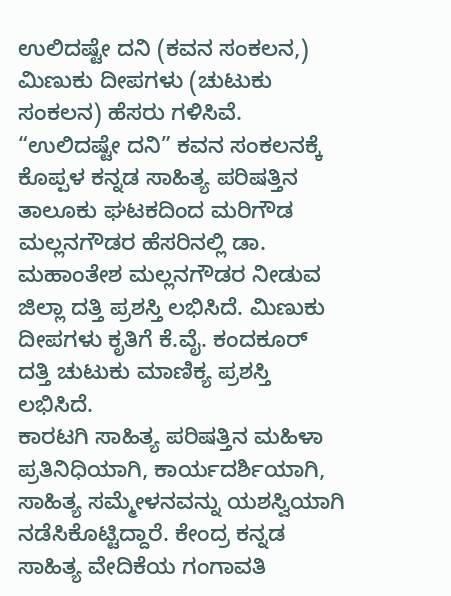ಉಲಿದಷ್ಟೇ ದನಿ (ಕವನ ಸಂಕಲನ,) ಮಿಣುಕು ದೀಪಗಳು (ಚುಟುಕು ಸಂಕಲನ) ಹೆಸರು ಗಳಿಸಿವೆ. “ಉಲಿದಷ್ಟೇ ದನಿ” ಕವನ ಸಂಕಲನಕ್ಕೆ ಕೊಪ್ಪಳ ಕನ್ನಡ ಸಾಹಿತ್ಯ ಪರಿಷತ್ತಿನ ತಾಲೂಕು ಘಟಕದಿಂದ ಮರಿಗೌಡ ಮಲ್ಲನಗೌಡರ ಹೆಸರಿನಲ್ಲಿ ಡಾ. ಮಹಾಂತೇಶ ಮಲ್ಲನಗೌಡರ ನೀಡುವ ಜಿಲ್ಲಾ ದತ್ತಿ ಪ್ರಶಸ್ತಿ ಲಭಿಸಿದೆ. ಮಿಣುಕು ದೀಪಗಳು ಕೃತಿಗೆ ಕೆ.ವೈ. ಕಂದಕೂರ್ ದತ್ತಿ ಚುಟುಕು ಮಾಣಿಕ್ಯ ಪ್ರಶಸ್ತಿ ಲಭಿಸಿದೆ.
ಕಾರಟಗಿ ಸಾಹಿತ್ಯ ಪರಿಷತ್ತಿನ ಮಹಿಳಾ ಪ್ರತಿನಿಧಿಯಾಗಿ, ಕಾರ್ಯದರ್ಶಿಯಾಗಿ, ಸಾಹಿತ್ಯ ಸಮ್ಮೇಳನವನ್ನು ಯಶಸ್ವಿಯಾಗಿ ನಡೆಸಿಕೊಟ್ಟಿದ್ದಾರೆ. ಕೇಂದ್ರ ಕನ್ನಡ ಸಾಹಿತ್ಯ ವೇದಿಕೆಯ ಗಂಗಾವತಿ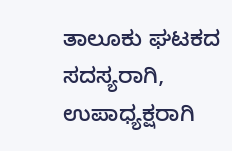ತಾಲೂಕು ಘಟಕದ ಸದಸ್ಯರಾಗಿ, ಉಪಾಧ್ಯಕ್ಷರಾಗಿ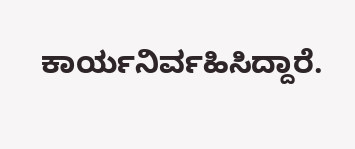ಕಾರ್ಯನಿರ್ವಹಿಸಿದ್ದಾರೆ.